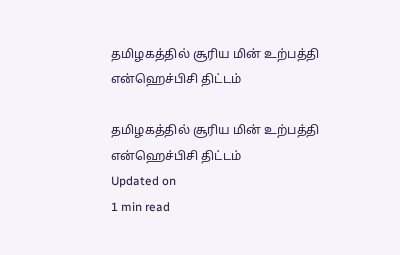தமிழகத்தில் சூரிய மின் உற்பத்தி என்ஹெச்பிசி திட்டம்

தமிழகத்தில் சூரிய மின் உற்பத்தி என்ஹெச்பிசி திட்டம்
Updated on
1 min read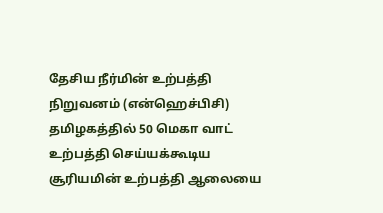தேசிய நீர்மின் உற்பத்தி நிறுவனம் (என்ஹெச்பிசி) தமிழகத்தில் 50 மெகா வாட் உற்பத்தி செய்யக்கூடிய சூரியமின் உற்பத்தி ஆலையை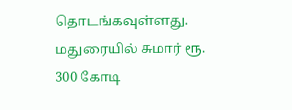தொடங்கவுள்ளது. மதுரையில் சுமார் ரூ. 300 கோடி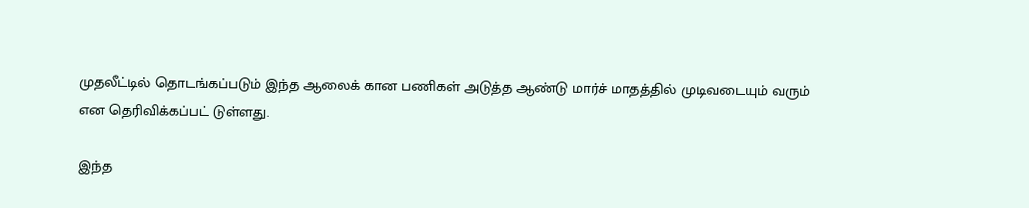முதலீட்டில் தொடங்கப்படும் இந்த ஆலைக் கான பணிகள் அடுத்த ஆண்டு மார்ச் மாதத்தில் முடிவடையும் வரும் என தெரிவிக்கப்பட் டுள்ளது.

இந்த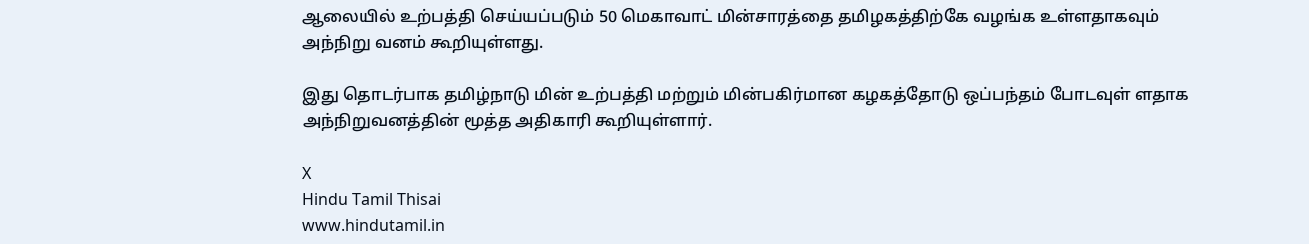ஆலையில் உற்பத்தி செய்யப்படும் 50 மெகாவாட் மின்சாரத்தை தமிழகத்திற்கே வழங்க உள்ளதாகவும் அந்நிறு வனம் கூறியுள்ளது.

இது தொடர்பாக தமிழ்நாடு மின் உற்பத்தி மற்றும் மின்பகிர்மான கழகத்தோடு ஒப்பந்தம் போடவுள் ளதாக அந்நிறுவனத்தின் மூத்த அதிகாரி கூறியுள்ளார்.

X
Hindu Tamil Thisai
www.hindutamil.in